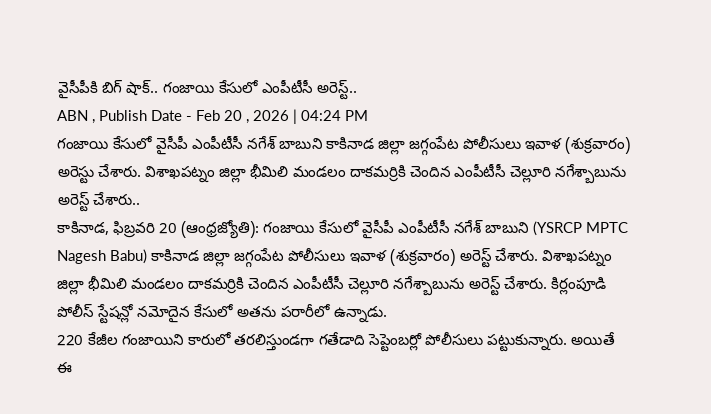వైసీపీకి బిగ్ షాక్.. గంజాయి కేసులో ఎంపీటీసీ అరెస్ట్..
ABN , Publish Date - Feb 20 , 2026 | 04:24 PM
గంజాయి కేసులో వైసీపీ ఎంపీటీసీ నగేశ్ బాబుని కాకినాడ జిల్లా జగ్గంపేట పోలీసులు ఇవాళ (శుక్రవారం) అరెస్టు చేశారు. విశాఖపట్నం జిల్లా భీమిలి మండలం దాకమర్రికి చెందిన ఎంపీటీసీ చెల్లూరి నగేశ్బాబును అరెస్ట్ చేశారు..
కాకినాడ, ఫిబ్రవరి 20 (ఆంధ్రజ్యోతి): గంజాయి కేసులో వైసీపీ ఎంపీటీసీ నగేశ్ బాబుని (YSRCP MPTC Nagesh Babu) కాకినాడ జిల్లా జగ్గంపేట పోలీసులు ఇవాళ (శుక్రవారం) అరెస్ట్ చేశారు. విశాఖపట్నం జిల్లా భీమిలి మండలం దాకమర్రికి చెందిన ఎంపీటీసీ చెల్లూరి నగేశ్బాబును అరెస్ట్ చేశారు. కిర్లంపూడి పోలీస్ స్టేషన్లో నమోదైన కేసులో అతను పరారీలో ఉన్నాడు.
220 కేజీల గంజాయిని కారులో తరలిస్తుండగా గతేడాది సెప్టెంబర్లో పోలీసులు పట్టుకున్నారు. అయితే ఈ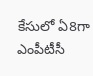కేసులో ఏ8గా ఎంపీటీసీ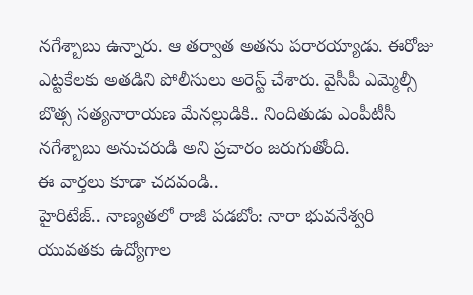నగేశ్బాబు ఉన్నారు. ఆ తర్వాత అతను పరారయ్యాడు. ఈరోజు ఎట్టకేలకు అతడిని పోలీసులు అరెస్ట్ చేశారు. వైసీపీ ఎమ్మెల్సీ బొత్స సత్యనారాయణ మేనల్లుడికి.. నిందితుడు ఎంపీటీసీ నగేశ్బాబు అనుచరుడి అని ప్రచారం జరుగుతోంది.
ఈ వార్తలు కూడా చదవండి..
హైరిటేజ్.. నాణ్యతలో రాజీ పడబోం: నారా భువనేశ్వరి
యువతకు ఉద్యోగాల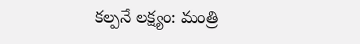కల్పనే లక్ష్యం: మంత్రి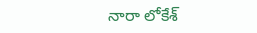నారా లోకేశ్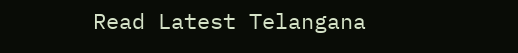Read Latest Telangana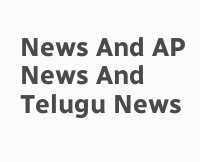News And AP News And Telugu News